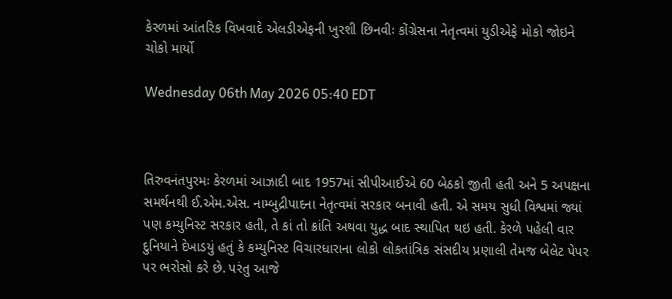કેરળમાં આંતરિક વિખવાદે એલડીએફની ખુરશી છિનવીઃ કોંગ્રેસના નેતૃત્વમાં યુડીએફે મોકો જોઇને ચોકો માર્યો

Wednesday 06th May 2026 05:40 EDT



તિરુવનંતપુરમઃ કેરળમાં આઝાદી બાદ 1957માં સીપીઆઈએ 60 બેઠકો જીતી હતી અને 5 અપક્ષના સમર્થનથી ઈ.એમ.એસ. નામ્બુદ્રીપાદના નેતૃત્વમાં સરકાર બનાવી હતી. એ સમય સુધી વિશ્વમાં જ્યાં પણ કમ્યુનિસ્ટ સરકાર હતી, તે કાં તો ક્રાંતિ અથવા યુદ્ધ બાદ સ્થાપિત થઇ હતી. કેરળે પહેલી વાર દુનિયાને દેખાડયું હતું કે કમ્યુનિસ્ટ વિચારધારાના લોકો લોકતાંત્રિક સંસદીય પ્રણાલી તેમજ બેલેટ પેપર પર ભરોસો કરે છે. પરંતુ આજે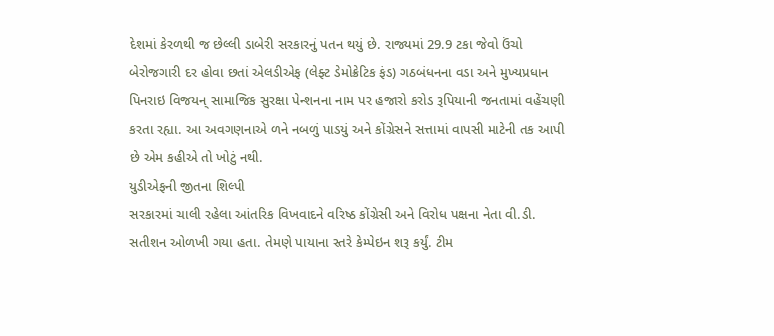દેશમાં કેરળથી જ છેલ્લી ડાબેરી સરકારનું પતન થયું છે. રાજ્યમાં 29.9 ટકા જેવો ઉંચો બેરોજગારી દર હોવા છતાં એલડીએફ (લેફ્ટ ડેમોક્રેટિક ફંડ) ગઠબંધનના વડા અને મુખ્યપ્રધાન પિનરાઇ વિજયન્ સામાજિક સુરક્ષા પેન્શનના નામ પર હજારો કરોડ રૂપિયાની જનતામાં વહેંચણી કરતા રહ્યા. આ અવગણનાએ ળને નબળું પાડયું અને કોંગ્રેસને સત્તામાં વાપસી માટેની તક આપી છે એમ કહીએ તો ખોટું નથી.
યુડીએફની જીતના શિલ્પી
સરકારમાં ચાલી રહેલા આંતરિક વિખવાદને વરિષ્ઠ કોંગ્રેસી અને વિરોધ પક્ષના નેતા વી.ડી. સતીશન ઓળખી ગયા હતા. તેમણે પાયાના સ્તરે કેમ્પેઇન શરૂ કર્યું. ટીમ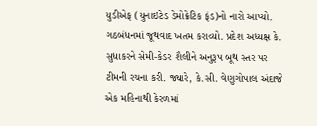યુડીએફ (યુનાઇટેડ ડેમોક્રેટિક ફંડ)નો નારો આપ્યો. ગઠબંધનમાં જૂથવાદ ખતમ કરાવ્યો. પ્રદેશ અધ્યક્ષ કે. સુધાકરને સેમી-કેડર શૈલીને અનુરૂપ બૂથ સ્તર પર ટીમની રચના કરી. જ્યારે, કે.સી. વેણુગોપાલ અંદાજે એક મહિનાથી કેરળમાં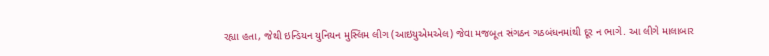રહ્યા હતા, જેથી ઇન્ડિયન યુનિયન મુસ્લિમ લીગ (આઇયુએમએલ) જેવા મજબૂત સંગઠન ગઠબંધનમાંથી દૂર ન ભાગે. આ લીગે માલાબાર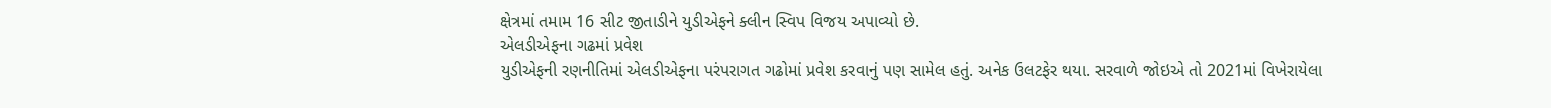ક્ષેત્રમાં તમામ 16 સીટ જીતાડીને યુડીએફને ક્લીન સ્વિપ વિજય અપાવ્યો છે.
એલડીએફના ગઢમાં પ્રવેશ
યુડીએફની રણનીતિમાં એલડીએફના પરંપરાગત ગઢોમાં પ્રવેશ કરવાનું પણ સામેલ હતું. અનેક ઉલટફેર થયા. સરવાળે જોઇએ તો 2021માં વિખેરાયેલા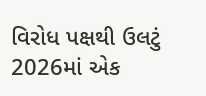વિરોધ પક્ષથી ઉલટું 2026માં એક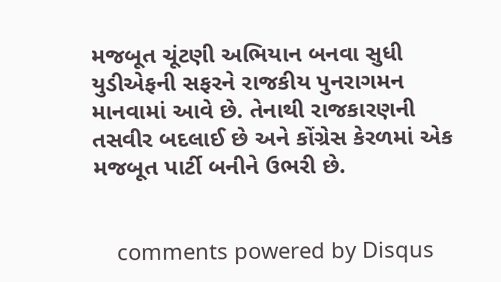મજબૂત ચૂંટણી અભિયાન બનવા સુધી યુડીએફની સફરને રાજકીય પુનરાગમન માનવામાં આવે છે. તેનાથી રાજકારણની તસવીર બદલાઈ છે અને કોંગ્રેસ કેરળમાં એક મજબૂત પાર્ટી બનીને ઉભરી છે.


    comments powered by Disqus